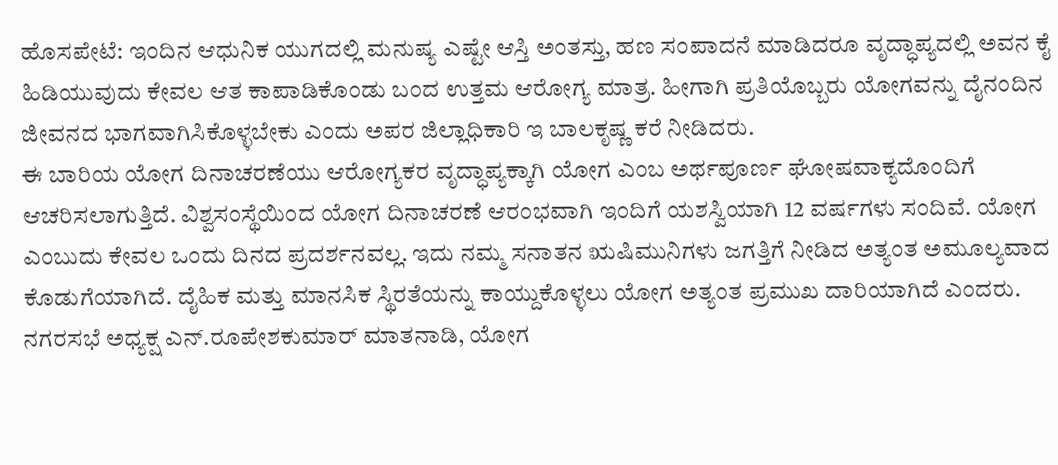ಹೊಸಪೇಟೆ: ಇಂದಿನ ಆಧುನಿಕ ಯುಗದಲ್ಲಿ ಮನುಷ್ಯ ಎಷ್ಟೇ ಆಸ್ತಿ ಅಂತಸ್ತು, ಹಣ ಸಂಪಾದನೆ ಮಾಡಿದರೂ ವೃದ್ಧಾಪ್ಯದಲ್ಲಿ ಅವನ ಕೈ ಹಿಡಿಯುವುದು ಕೇವಲ ಆತ ಕಾಪಾಡಿಕೊಂಡು ಬಂದ ಉತ್ತಮ ಆರೋಗ್ಯ ಮಾತ್ರ. ಹೀಗಾಗಿ ಪ್ರತಿಯೊಬ್ಬರು ಯೋಗವನ್ನು ದೈನಂದಿನ ಜೀವನದ ಭಾಗವಾಗಿಸಿಕೊಳ್ಳಬೇಕು ಎಂದು ಅಪರ ಜಿಲ್ಲಾಧಿಕಾರಿ ಇ ಬಾಲಕೃಷ್ಣ ಕರೆ ನೀಡಿದರು.
ಈ ಬಾರಿಯ ಯೋಗ ದಿನಾಚರಣೆಯು ಆರೋಗ್ಯಕರ ವೃದ್ಧಾಪ್ಯಕ್ಕಾಗಿ ಯೋಗ ಎಂಬ ಅರ್ಥಪೂರ್ಣ ಘೋಷವಾಕ್ಯದೊಂದಿಗೆ ಆಚರಿಸಲಾಗುತ್ತಿದೆ. ವಿಶ್ವಸಂಸ್ಥೆಯಿಂದ ಯೋಗ ದಿನಾಚರಣೆ ಆರಂಭವಾಗಿ ಇಂದಿಗೆ ಯಶಸ್ವಿಯಾಗಿ 12 ವರ್ಷಗಳು ಸಂದಿವೆ. ಯೋಗ ಎಂಬುದು ಕೇವಲ ಒಂದು ದಿನದ ಪ್ರದರ್ಶನವಲ್ಲ. ಇದು ನಮ್ಮ ಸನಾತನ ಋಷಿಮುನಿಗಳು ಜಗತ್ತಿಗೆ ನೀಡಿದ ಅತ್ಯಂತ ಅಮೂಲ್ಯವಾದ ಕೊಡುಗೆಯಾಗಿದೆ. ದೈಹಿಕ ಮತ್ತು ಮಾನಸಿಕ ಸ್ಥಿರತೆಯನ್ನು ಕಾಯ್ದುಕೊಳ್ಳಲು ಯೋಗ ಅತ್ಯಂತ ಪ್ರಮುಖ ದಾರಿಯಾಗಿದೆ ಎಂದರು.
ನಗರಸಭೆ ಅಧ್ಯಕ್ಷ ಎನ್.ರೂಪೇಶಕುಮಾರ್ ಮಾತನಾಡಿ, ಯೋಗ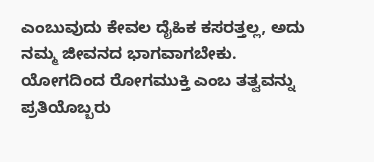ಎಂಬುವುದು ಕೇವಲ ದೈಹಿಕ ಕಸರತ್ತಲ್ಲ, ಅದು ನಮ್ಮ ಜೀವನದ ಭಾಗವಾಗಬೇಕು. ಯೋಗದಿಂದ ರೋಗಮುಕ್ತಿ ಎಂಬ ತತ್ವವನ್ನು ಪ್ರತಿಯೊಬ್ಬರು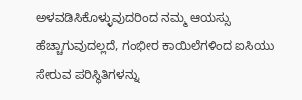ಅಳವಡಿಸಿಕೊಳ್ಳುವುದರಿಂದ ನಮ್ಮ ಆಯಸ್ಸು ಹೆಚ್ಚಾಗುವುದಲ್ಲದೆ, ಗಂಭೀರ ಕಾಯಿಲೆಗಳಿಂದ ಐಸಿಯು ಸೇರುವ ಪರಿಸ್ಥಿತಿಗಳನ್ನು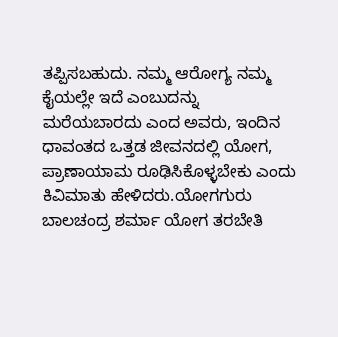ತಪ್ಪಿಸಬಹುದು. ನಮ್ಮ ಆರೋಗ್ಯ ನಮ್ಮ ಕೈಯಲ್ಲೇ ಇದೆ ಎಂಬುದನ್ನು ಮರೆಯಬಾರದು ಎಂದ ಅವರು, ಇಂದಿನ ಧಾವಂತದ ಒತ್ತಡ ಜೀವನದಲ್ಲಿ ಯೋಗ, ಪ್ರಾಣಾಯಾಮ ರೂಢಿಸಿಕೊಳ್ಳಬೇಕು ಎಂದು ಕಿವಿಮಾತು ಹೇಳಿದರು.ಯೋಗಗುರು ಬಾಲಚಂದ್ರ ಶರ್ಮಾ ಯೋಗ ತರಬೇತಿ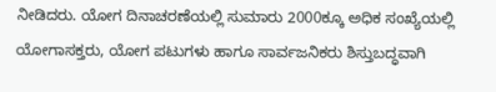ನೀಡಿದರು. ಯೋಗ ದಿನಾಚರಣೆಯಲ್ಲಿ ಸುಮಾರು 2000ಕ್ಕೂ ಅಧಿಕ ಸಂಖ್ಯೆಯಲ್ಲಿ ಯೋಗಾಸಕ್ತರು, ಯೋಗ ಪಟುಗಳು ಹಾಗೂ ಸಾರ್ವಜನಿಕರು ಶಿಸ್ತುಬದ್ಧವಾಗಿ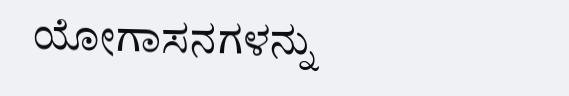ಯೋಗಾಸನಗಳನ್ನು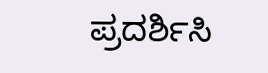ಪ್ರದರ್ಶಿಸಿ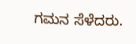ಗಮನ ಸೆಳೆದರು.